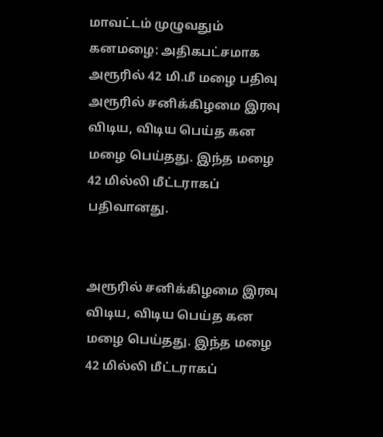மாவட்டம் முழுவதும் கனமழை: அதிகபட்சமாக அரூரில் 42 மி.மீ மழை பதிவு
அரூரில் சனிக்கிழமை இரவு விடிய, விடிய பெய்த கன மழை பெய்தது. இந்த மழை 42 மில்லி மீட்டராகப் பதிவானது.


அரூரில் சனிக்கிழமை இரவு விடிய, விடிய பெய்த கன மழை பெய்தது. இந்த மழை 42 மில்லி மீட்டராகப்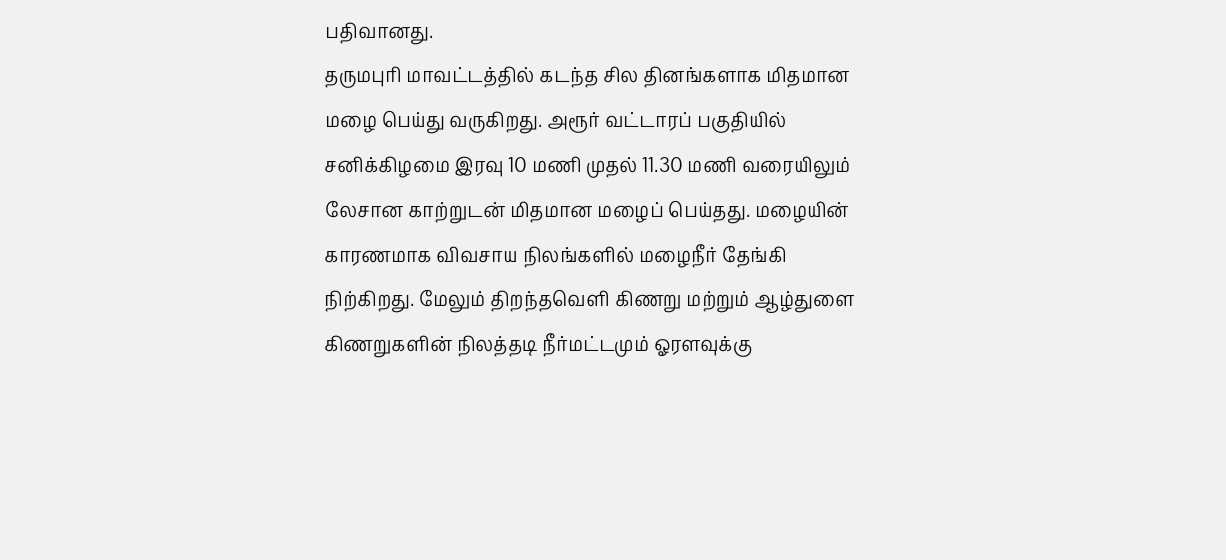பதிவானது.
தருமபுரி மாவட்டத்தில் கடந்த சில தினங்களாக மிதமான மழை பெய்து வருகிறது. அரூர் வட்டாரப் பகுதியில் சனிக்கிழமை இரவு 10 மணி முதல் 11.30 மணி வரையிலும் லேசான காற்றுடன் மிதமான மழைப் பெய்தது. மழையின் காரணமாக விவசாய நிலங்களில் மழைநீர் தேங்கி நிற்கிறது. மேலும் திறந்தவெளி கிணறு மற்றும் ஆழ்துளை கிணறுகளின் நிலத்தடி நீர்மட்டமும் ஓரளவுக்கு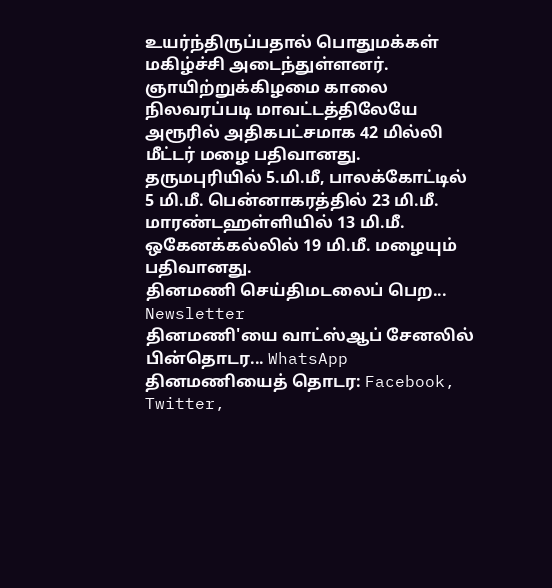உயர்ந்திருப்பதால் பொதுமக்கள் மகிழ்ச்சி அடைந்துள்ளனர்.
ஞாயிற்றுக்கிழமை காலை நிலவரப்படி மாவட்டத்திலேயே அரூரில் அதிகபட்சமாக 42 மில்லி மீட்டர் மழை பதிவானது. தருமபுரியில் 5.மி.மீ, பாலக்கோட்டில் 5 மி.மீ. பென்னாகரத்தில் 23 மி.மீ. மாரண்டஹள்ளியில் 13 மி.மீ. ஒகேனக்கல்லில் 19 மி.மீ. மழையும் பதிவானது.
தினமணி செய்திமடலைப் பெற... Newsletter
தினமணி'யை வாட்ஸ்ஆப் சேனலில் பின்தொடர... WhatsApp
தினமணியைத் தொடர: Facebook, Twitter,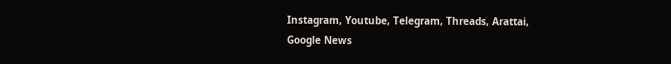Instagram, Youtube, Telegram, Threads, Arattai, Google News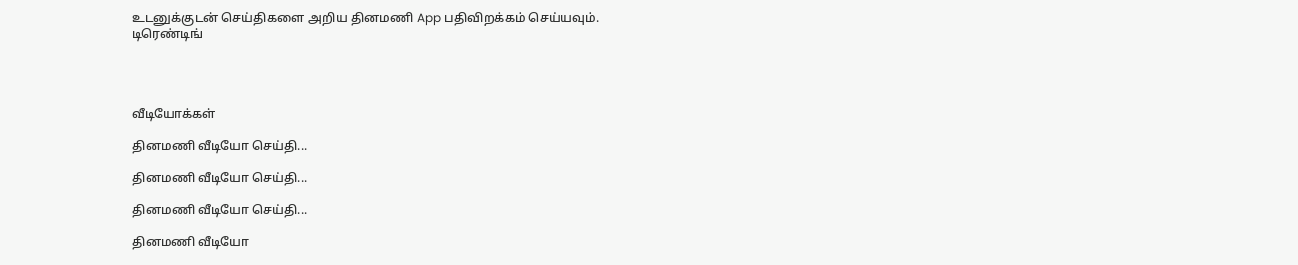உடனுக்குடன் செய்திகளை அறிய தினமணி App பதிவிறக்கம் செய்யவும்.
டிரெண்டிங்




வீடியோக்கள்

தினமணி வீடியோ செய்தி...

தினமணி வீடியோ செய்தி...

தினமணி வீடியோ செய்தி...

தினமணி வீடியோ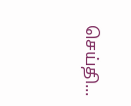செய்தி...